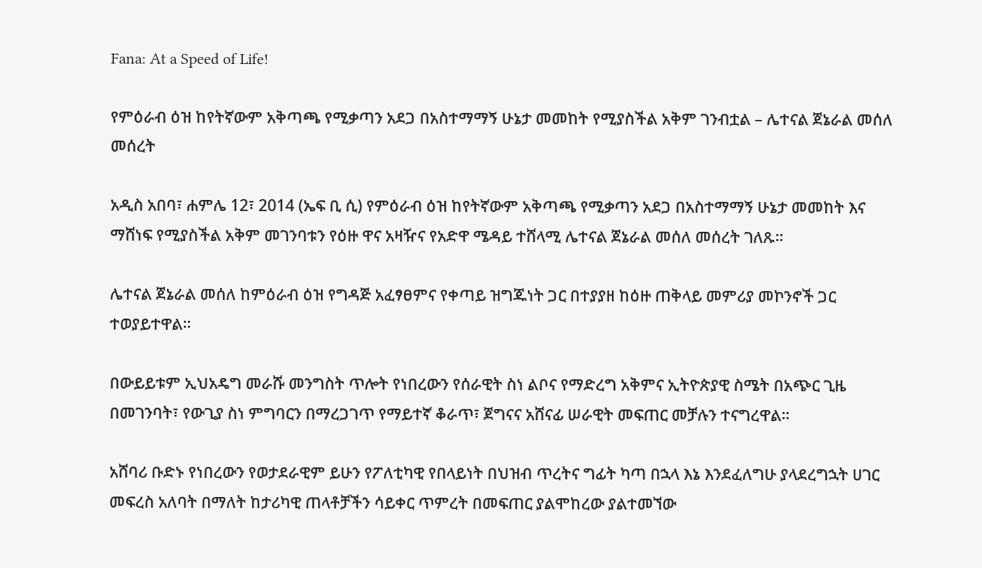Fana: At a Speed of Life!

የምዕራብ ዕዝ ከየትኛውም አቅጣጫ የሚቃጣን አደጋ በአስተማማኝ ሁኔታ መመከት የሚያስችል አቅም ገንብቷል – ሌተናል ጀኔራል መሰለ መሰረት

አዲስ አበባ፣ ሐምሌ 12፣ 2014 (ኤፍ ቢ ሲ) የምዕራብ ዕዝ ከየትኛውም አቅጣጫ የሚቃጣን አደጋ በአስተማማኝ ሁኔታ መመከት እና ማሸነፍ የሚያስችል አቅም መገንባቱን የዕዙ ዋና አዛዥና የአድዋ ሜዳይ ተሸላሚ ሌተናል ጀኔራል መሰለ መሰረት ገለጹ፡፡

ሌተናል ጀኔራል መሰለ ከምዕራብ ዕዝ የግዳጅ አፈፃፀምና የቀጣይ ዝግጁነት ጋር በተያያዘ ከዕዙ ጠቅላይ መምሪያ መኮንኖች ጋር ተወያይተዋል፡፡

በውይይቱም ኢህአዴግ መራሹ መንግስት ጥሎት የነበረውን የሰራዊት ስነ ልቦና የማድረግ አቅምና ኢትዮጵያዊ ስሜት በአጭር ጊዜ በመገንባት፣ የውጊያ ስነ ምግባርን በማረጋገጥ የማይተኛ ቆራጥ፣ ጀግናና አሸናፊ ሠራዊት መፍጠር መቻሉን ተናግረዋል፡፡

አሸባሪ ቡድኑ የነበረውን የወታደራዊም ይሁን የፖለቲካዊ የበላይነት በህዝብ ጥረትና ግፊት ካጣ በኋላ እኔ እንደፈለግሁ ያላደረግኋት ሀገር መፍረስ አለባት በማለት ከታሪካዊ ጠላቶቻችን ሳይቀር ጥምረት በመፍጠር ያልሞከረው ያልተመኘው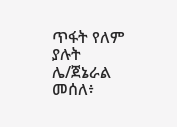ጥፋት የለም ያሉት ሌ/ጀኔራል መሰለ፥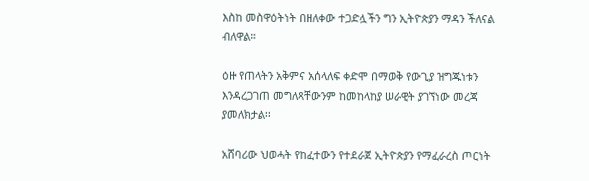እስከ መስዋዕትነት በዘለቀው ተጋድሏችን ግን ኢትዮጵያን ማዳን ችለናል ብለዋል።

ዕዙ የጠላትን አቅምና አሰላለፍ ቀድሞ በማወቅ የውጊያ ዝግጁነቱን እንዳረጋገጠ መግለጻቸውንም ከመከላከያ ሠራዊት ያገኘነው መረጃ ያመለክታል፡፡

አሸባሪው ህወሓት የከፈተውን የተደራጀ ኢትዮጵያን የማፈራረስ ጦርነት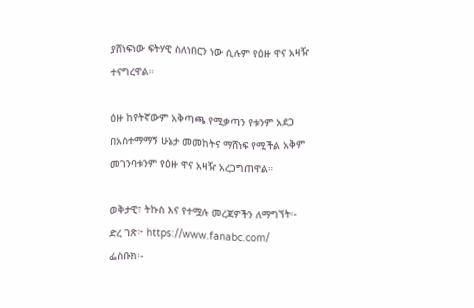ያሸነፍነው ፍትሃዊ ስለነበርን ነው ሲሉም የዕዙ ዋና አዛዥ ተናግረዋል።

ዕዙ ከየትኛውም አቅጣጫ የሚቃጣን የቱንም አደጋ በአስተማማኝ ሁኔታ መመከትና ማሸነፍ የሚችል አቅም መገንባቱንም የዕዙ ዋና አዛዥ አረጋግጠዋል።

ወቅታዊ፣ ትኩስ እና የተሟሉ መረጃዎችን ለማግኘት፡-
ድረ ገጽ፦ https://www.fanabc.com/
ፌስቡክ፡-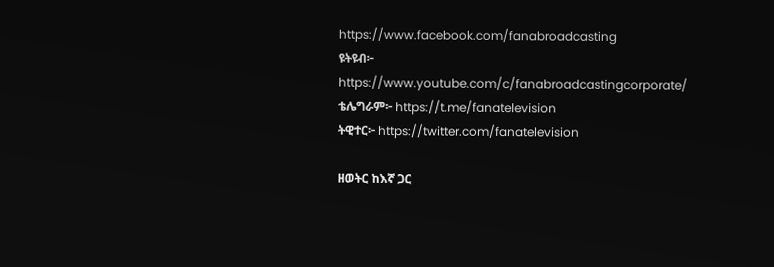https://www.facebook.com/fanabroadcasting
ዩትዩብ፦ https://www.youtube.com/c/fanabroadcastingcorporate/
ቴሌግራም፦ https://t.me/fanatelevision
ትዊተር፦ https://twitter.com/fanatelevision

ዘወትር ከእኛ ጋር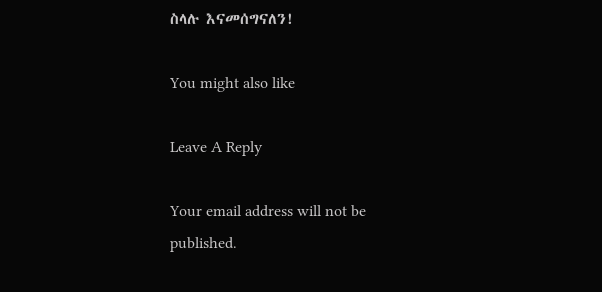ስላሉ እናመሰግናለን!

You might also like

Leave A Reply

Your email address will not be published.